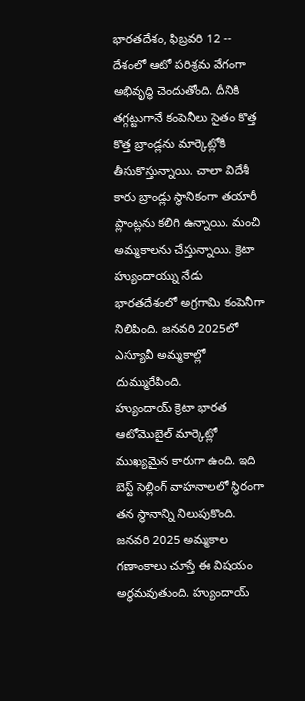భారతదేశం, ఫిబ్రవరి 12 -- దేశంలో ఆటో పరిశ్రమ వేగంగా అభివృద్ధి చెందుతోంది. దీనికి తగ్గట్టుగానే కంపెనీలు సైతం కొత్త కొత్త బ్రాండ్లను మార్కెట్లోకి తీసుకొస్తున్నాయి. చాలా విదేశీ కారు బ్రాండ్లు స్థానికంగా తయారీ ప్లాంట్లను కలిగి ఉన్నాయి. మంచి అమ్మకాలను చేస్తున్నాయి. క్రెటా హ్యుందాయ్ను నేడు భారతదేశంలో అగ్రగామి కంపెనీగా నిలిపింది. జనవరి 2025లో ఎస్యూవీ అమ్మకాల్లో దుమ్మురేపింది.
హ్యుందాయ్ క్రెటా భారత ఆటోమొబైల్ మార్కెట్లో ముఖ్యమైన కారుగా ఉంది. ఇది బెస్ట్ సెల్లింగ్ వాహనాలలో స్థిరంగా తన స్థానాన్ని నిలుపుకొంది. జనవరి 2025 అమ్మకాల గణాంకాలు చూస్తే ఈ విషయం అర్థమవుతుంది. హ్యుందాయ్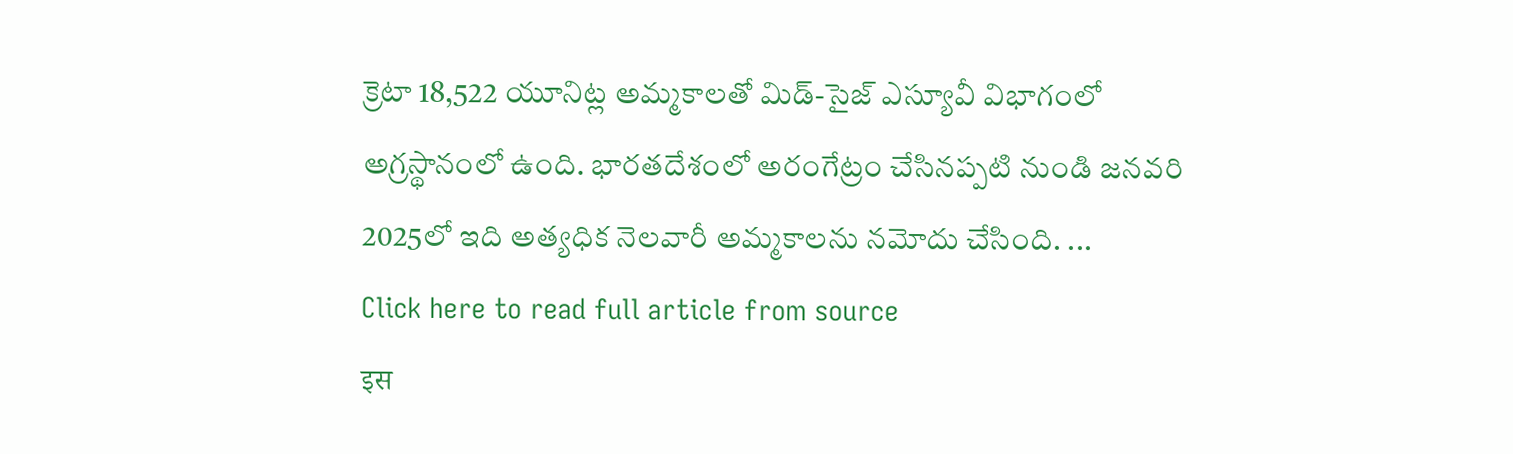క్రెటా 18,522 యూనిట్ల అమ్మకాలతో మిడ్-సైజ్ ఎస్యూవీ విభాగంలో అగ్రస్థానంలో ఉంది. భారతదేశంలో అరంగేట్రం చేసినప్పటి నుండి జనవరి 2025లో ఇది అత్యధిక నెలవారీ అమ్మకాలను నమోదు చేసింది. ...
Click here to read full article from source
इस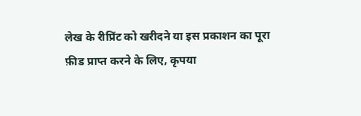लेख के रीप्रिंट को खरीदने या इस प्रकाशन का पूरा फ़ीड प्राप्त करने के लिए, कृपया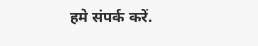हमे संपर्क करें.